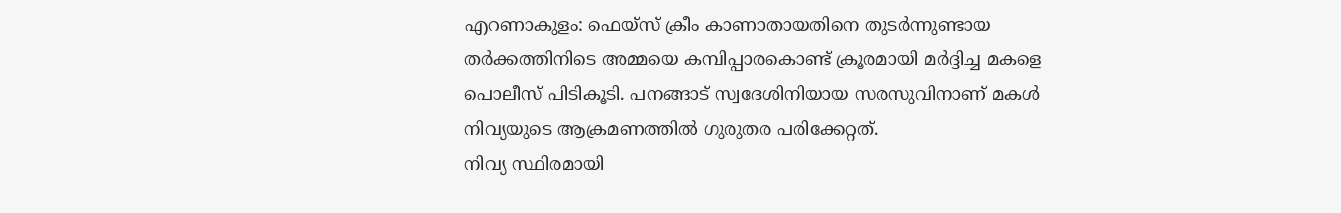എറണാകുളം: ഫെയ്സ് ക്രീം കാണാതായതിനെ തുടർന്നുണ്ടായ തർക്കത്തിനിടെ അമ്മയെ കമ്പിപ്പാരകൊണ്ട് ക്രൂരമായി മർദ്ദിച്ച മകളെ പൊലീസ് പിടികൂടി. പനങ്ങാട് സ്വദേശിനിയായ സരസുവിനാണ് മകൾ നിവ്യയുടെ ആക്രമണത്തിൽ ഗുരുതര പരിക്കേറ്റത്.
നിവ്യ സ്ഥിരമായി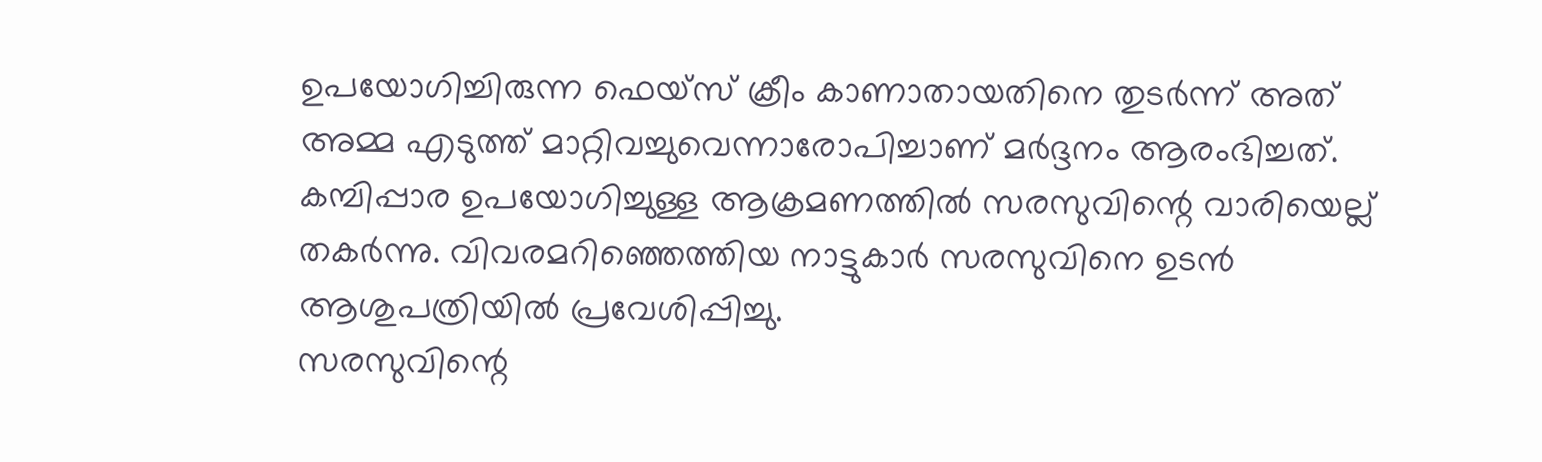ഉപയോഗിച്ചിരുന്ന ഫെയ്സ് ക്രീം കാണാതായതിനെ തുടർന്ന് അത് അമ്മ എടുത്ത് മാറ്റിവച്ചുവെന്നാരോപിച്ചാണ് മർദ്ദനം ആരംഭിച്ചത്. കമ്പിപ്പാര ഉപയോഗിച്ചുള്ള ആക്രമണത്തിൽ സരസുവിന്റെ വാരിയെല്ല് തകർന്നു. വിവരമറിഞ്ഞെത്തിയ നാട്ടുകാർ സരസുവിനെ ഉടൻ ആശുപത്രിയിൽ പ്രവേശിപ്പിച്ചു.
സരസുവിന്റെ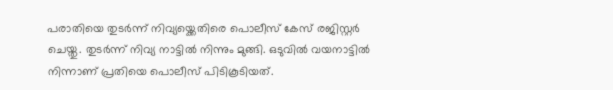പരാതിയെ തുടർന്ന് നിവ്യയ്ക്കെതിരെ പൊലീസ് കേസ് രജിസ്റ്റർ ചെയ്തു. തുടർന്ന് നിവ്യ നാട്ടിൽ നിന്നും മുങ്ങി. ഒടുവിൽ വയനാട്ടിൽ നിന്നാണ് പ്രതിയെ പൊലീസ് പിടികൂടിയത്.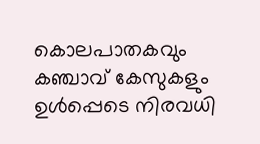കൊലപാതകവും കഞ്ചാവ് കേസുകളും ഉൾപ്പെടെ നിരവധി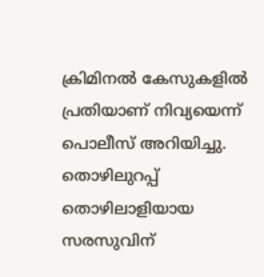ക്രിമിനൽ കേസുകളിൽ പ്രതിയാണ് നിവ്യയെന്ന് പൊലീസ് അറിയിച്ചു. തൊഴിലുറപ്പ് തൊഴിലാളിയായ സരസുവിന്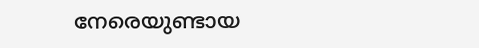നേരെയുണ്ടായ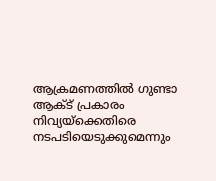ആക്രമണത്തിൽ ഗുണ്ടാ ആക്ട് പ്രകാരം നിവ്യയ്ക്കെതിരെ നടപടിയെടുക്കുമെന്നും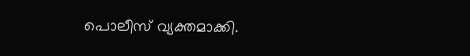പൊലീസ് വ്യക്തമാക്കി.